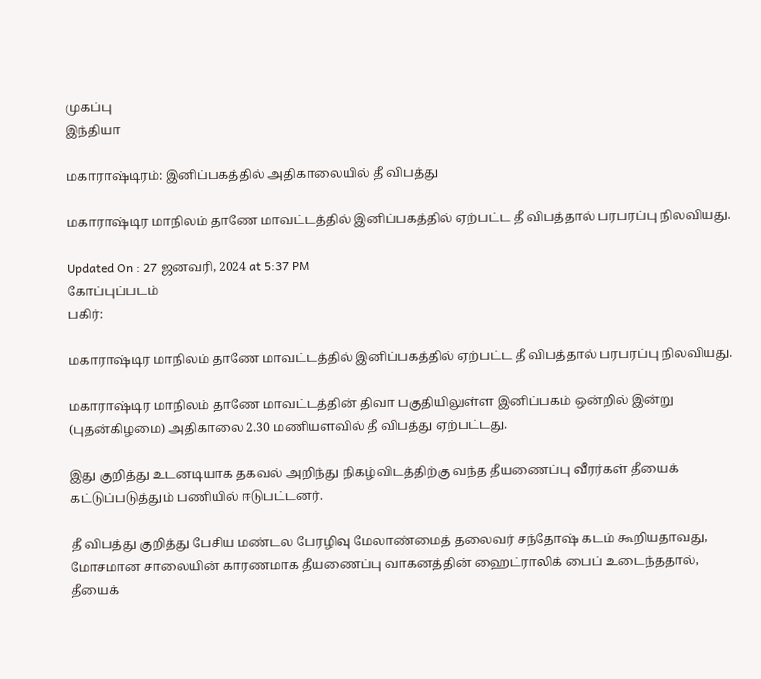முகப்பு
இந்தியா

மகாராஷ்டிரம்: இனிப்பகத்தில் அதிகாலையில் தீ விபத்து

மகாராஷ்டிர மாநிலம் தாணே மாவட்டத்தில் இனிப்பகத்தில் ஏற்பட்ட தீ விபத்தால் பரபரப்பு நிலவியது.

Updated On : 27 ஜனவரி, 2024 at 5:37 PM
கோப்புப்படம்
பகிர்:

மகாராஷ்டிர மாநிலம் தாணே மாவட்டத்தில் இனிப்பகத்தில் ஏற்பட்ட தீ விபத்தால் பரபரப்பு நிலவியது.

மகாராஷ்டிர மாநிலம் தாணே மாவட்டத்தின் திவா பகுதியிலுள்ள இனிப்பகம் ஒன்றில் இன்று (புதன்கிழமை) அதிகாலை 2.30 மணியளவில் தீ விபத்து ஏற்பட்டது.

இது குறித்து உடனடியாக தகவல் அறிந்து நிகழ்விடத்திற்கு வந்த தீயணைப்பு வீரர்கள் தீயைக் கட்டுப்படுத்தும் பணியில் ஈடுபட்டனர்.

தீ விபத்து குறித்து பேசிய மண்டல பேரழிவு மேலாண்மைத் தலைவர் சந்தோஷ் கடம் கூறியதாவது, மோசமான சாலையின் காரணமாக தீயணைப்பு வாகனத்தின் ஹைட்ராலிக் பைப் உடைந்ததால், தீயைக்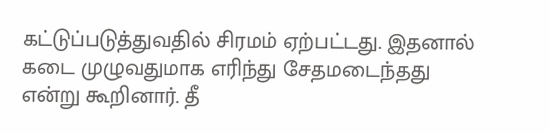கட்டுப்படுத்துவதில் சிரமம் ஏற்பட்டது. இதனால் கடை முழுவதுமாக எரிந்து சேதமடைந்தது என்று கூறினார். தீ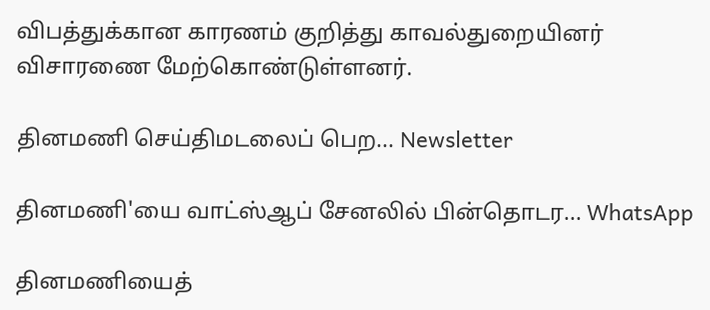விபத்துக்கான காரணம் குறித்து காவல்துறையினர் விசாரணை மேற்கொண்டுள்ளனர்.

தினமணி செய்திமடலைப் பெற... Newsletter

தினமணி'யை வாட்ஸ்ஆப் சேனலில் பின்தொடர... WhatsApp

தினமணியைத்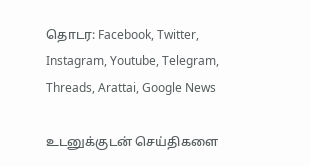தொடர: Facebook, Twitter, Instagram, Youtube, Telegram, Threads, Arattai, Google News

உடனுக்குடன் செய்திகளை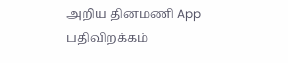அறிய தினமணி App பதிவிறக்கம்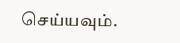செய்யவும்.